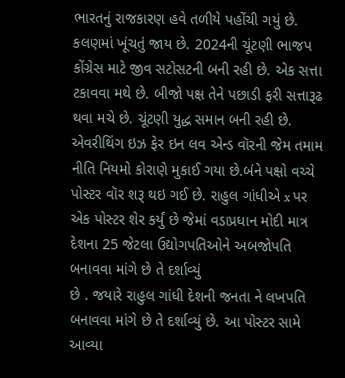ભારતનું રાજકારણ હવે તળીયે પહોંચી ગયું છે. કલણમાં ખૂંચતું જાય છે. 2024ની ચૂંટણી ભાજપ કોંગ્રેસ માટે જીવ સટોસટની બની રહી છે. એક સત્તા ટકાવવા મથે છે. બીજો પક્ષ તેને પછાડી ફરી સત્તારૂઢ થવા મચે છે. ચૂંટણી યુદ્ધ સમાન બની રહી છે.
એવરીથિંગ ઇઝ ફેર ઇન લવ એન્ડ વૉરની જેમ તમામ નીતિ નિયમો કોરાણે મુકાઈ ગયા છે.બંને પક્ષો વચ્ચે પોસ્ટર વૉર શરૂ થઇ ગઈ છે. રાહુલ ગાંધીએ x પર એક પોસ્ટર શેર કર્યું છે જેમાં વડાપ્રધાન મોદી માત્ર દેશના 25 જેટલા ઉદ્યોગપતિઓને અબજોપતિ બનાવવા માંગે છે તે દર્શાવ્યું
છે . જયારે રાહુલ ગાંધી દેશની જનતા ને લખપતિ બનાવવા માંગે છે તે દર્શાવ્યું છે. આ પોસ્ટર સામે આવ્યા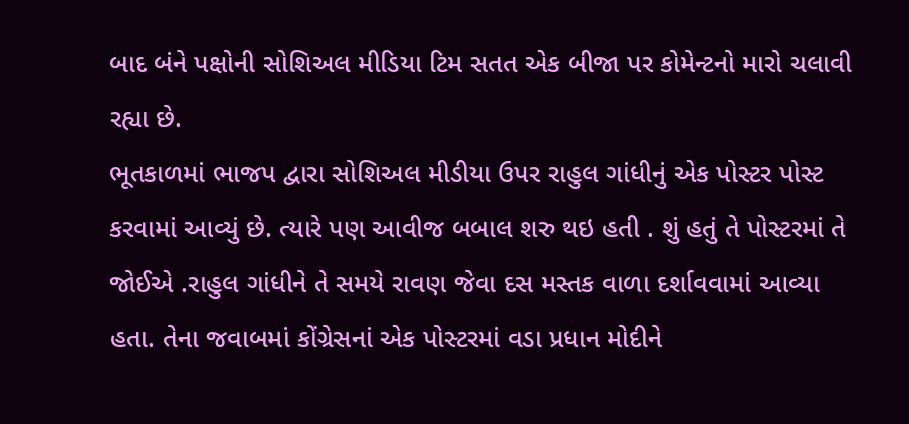બાદ બંને પક્ષોની સોશિઅલ મીડિયા ટિમ સતત એક બીજા પર કોમેન્ટનો મારો ચલાવી રહ્યા છે.
ભૂતકાળમાં ભાજપ દ્વારા સોશિઅલ મીડીયા ઉપર રાહુલ ગાંધીનું એક પોસ્ટર પોસ્ટ કરવામાં આવ્યું છે. ત્યારે પણ આવીજ બબાલ શરુ થઇ હતી . શું હતું તે પોસ્ટરમાં તે જોઈએ .રાહુલ ગાંધીને તે સમયે રાવણ જેવા દસ મસ્તક વાળા દર્શાવવામાં આવ્યા હતા. તેના જવાબમાં કોંગ્રેસનાં એક પોસ્ટરમાં વડા પ્રધાન મોદીને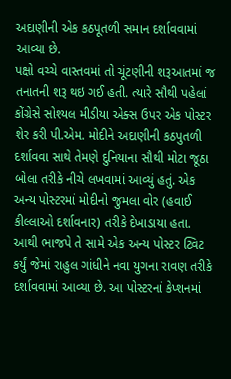અદાણીની એક કઠપૂતળી સમાન દર્શાવવામાં આવ્યા છે.
પક્ષો વચ્ચે વાસ્તવમાં તો ચૂંટણીની શરૂઆતમાં જ તનાતની શરૂ થઇ ગઈ હતી. ત્યારે સૌથી પહેલાં કોંગ્રેસે સોશ્યલ મીડીયા એક્સ ઉપર એક પોસ્ટર શેર કરી પી.એમ. મોદીને અદાણીની કઠપુતળી દર્શાવવા સાથે તેમણે દુનિયાના સૌથી મોટા જૂઠા બોલા તરીકે નીચે લખવામાં આવ્યું હતું. એક અન્ય પોસ્ટરમાં મોદીનો જુમલા વોર (હવાઈ કીલ્લાઓ દર્શાવનાર) તરીકે દેખાડાયા હતા. આથી ભાજપે તે સામે એક અન્ય પોસ્ટર ટ્વિટ કર્યું જેમાં રાહુલ ગાંધીને નવા યુગના રાવણ તરીકે દર્શાવવામાં આવ્યા છે. આ પોસ્ટરનાં કેપ્શનમાં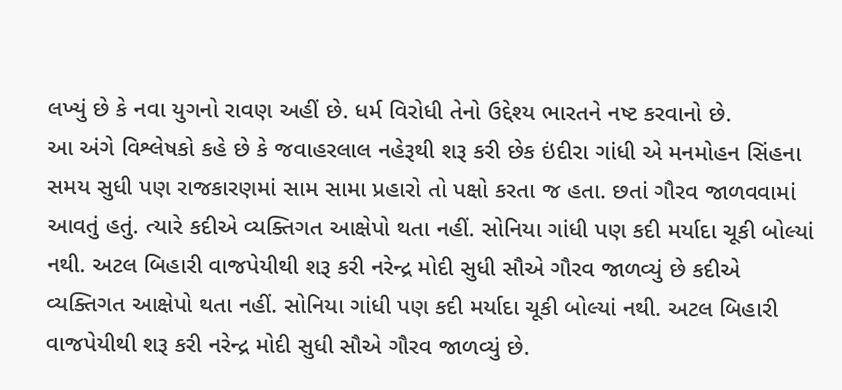લખ્યું છે કે નવા યુગનો રાવણ અહીં છે. ધર્મ વિરોધી તેનો ઉદ્દેશ્ય ભારતને નષ્ટ કરવાનો છે.
આ અંગે વિશ્લેષકો કહે છે કે જવાહરલાલ નહેરૂથી શરૂ કરી છેક ઇંદીરા ગાંધી એ મનમોહન સિંહના સમય સુધી પણ રાજકારણમાં સામ સામા પ્રહારો તો પક્ષો કરતા જ હતા. છતાં ગૌરવ જાળવવામાં આવતું હતું. ત્યારે કદીએ વ્યક્તિગત આક્ષેપો થતા નહીં. સોનિયા ગાંધી પણ કદી મર્યાદા ચૂકી બોલ્યાં નથી. અટલ બિહારી વાજપેયીથી શરૂ કરી નરેન્દ્ર મોદી સુધી સૌએ ગૌરવ જાળવ્યું છે કદીએ વ્યક્તિગત આક્ષેપો થતા નહીં. સોનિયા ગાંધી પણ કદી મર્યાદા ચૂકી બોલ્યાં નથી. અટલ બિહારી વાજપેયીથી શરૂ કરી નરેન્દ્ર મોદી સુધી સૌએ ગૌરવ જાળવ્યું છે.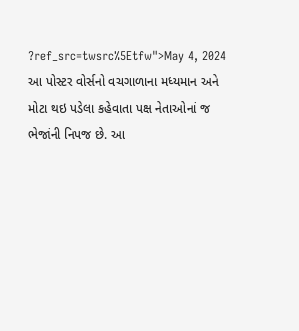?ref_src=twsrc%5Etfw">May 4, 2024
આ પોસ્ટર વોર્સનો વચગાળાના મધ્યમાન અને મોટા થઇ પડેલા કહેવાતા પક્ષ નેતાઓનાં જ ભેજાંની નિપજ છે. આ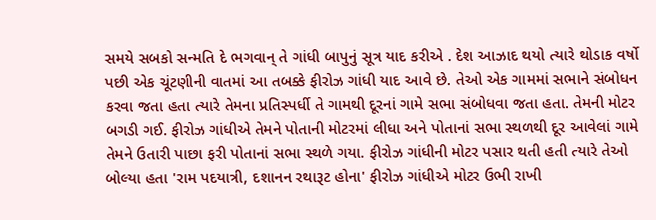સમયે સબકો સન્મતિ દે ભગવાન્ તે ગાંધી બાપુનું સૂત્ર યાદ કરીએ . દેશ આઝાદ થયો ત્યારે થોડાક વર્ષો પછી એક ચૂંટણીની વાતમાં આ તબક્કે ફીરોઝ ગાંધી યાદ આવે છે. તેઓ એક ગામમાં સભાને સંબોધન કરવા જતા હતા ત્યારે તેમના પ્રતિસ્પર્ધી તે ગામથી દૂરનાં ગામે સભા સંબોધવા જતા હતા. તેમની મોટર બગડી ગઈ. ફીરોઝ ગાંધીએ તેમને પોતાની મોટરમાં લીધા અને પોતાનાં સભા સ્થળથી દૂર આવેલાં ગામે તેમને ઉતારી પાછા ફરી પોતાનાં સભા સ્થળે ગયા. ફીરોઝ ગાંધીની મોટર પસાર થતી હતી ત્યારે તેઓ બોલ્યા હતા 'રામ પદયાત્રી, દશાનન રથારૂટ હોના' ફીરોઝ ગાંધીએ મોટર ઉભી રાખી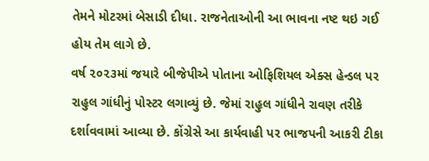તેમને મોટરમાં બેસાડી દીધા. રાજનેતાઓની આ ભાવના નષ્ટ થઇ ગઈ હોય તેમ લાગે છે.
વર્ષ ૨૦૨૩માં જયારે બીજેપીએ પોતાના ઓફિશિયલ એક્સ હેન્ડલ પર રાહુલ ગાંધીનું પોસ્ટર લગાવ્યું છે. જેમાં રાહુલ ગાંધીને રાવણ તરીકે દર્શાવવામાં આવ્યા છે. કોંગ્રેસે આ કાર્યવાહી પર ભાજપની આકરી ટીકા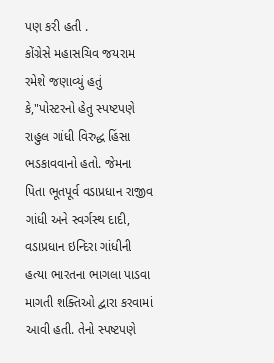પણ કરી હતી .
કોંગ્રેસે મહાસચિવ જયરામ રમેશે જણાવ્યું હતું કે,"પોસ્ટરનો હેતુ સ્પષ્ટપણે રાહુલ ગાંધી વિરુદ્ધ હિંસા ભડકાવવાનો હતો. જેમના પિતા ભૂતપૂર્વ વડાપ્રધાન રાજીવ ગાંધી અને સ્વર્ગસ્થ દાદી, વડાપ્રધાન ઇન્દિરા ગાંધીની હત્યા ભારતના ભાગલા પાડવા માગતી શક્તિઓ દ્વારા કરવામાં આવી હતી. તેનો સ્પષ્ટપણે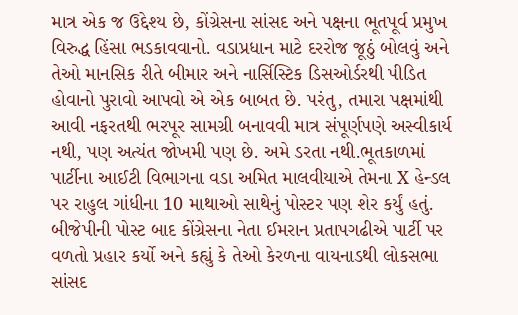માત્ર એક જ ઉદ્દેશ્ય છે, કોંગ્રેસના સાંસદ અને પક્ષના ભૂતપૂર્વ પ્રમુખ વિરુદ્ધ હિંસા ભડકાવવાનો. વડાપ્રધાન માટે દરરોજ જૂઠું બોલવું અને તેઓ માનસિક રીતે બીમાર અને નાર્સિસ્ટિક ડિસઓર્ડરથી પીડિત હોવાનો પુરાવો આપવો એ એક બાબત છે. પરંતુ, તમારા પક્ષમાંથી આવી નફરતથી ભરપૂર સામગ્રી બનાવવી માત્ર સંપૂર્ણપણે અસ્વીકાર્ય નથી, પણ અત્યંત જોખમી પણ છે. અમે ડરતા નથી.ભૂતકાળમાં પાર્ટીના આઈટી વિભાગના વડા અમિત માલવીયાએ તેમના X હેન્ડલ પર રાહુલ ગાંધીના 10 માથાઓ સાથેનું પોસ્ટર પણ શેર કર્યું હતું. બીજેપીની પોસ્ટ બાદ કોંગ્રેસના નેતા ઈમરાન પ્રતાપગઢીએ પાર્ટી પર વળતો પ્રહાર કર્યો અને કહ્યું કે તેઓ કેરળના વાયનાડથી લોકસભા સાંસદ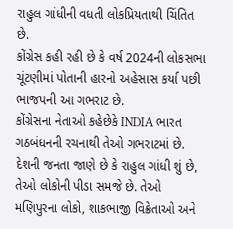રાહુલ ગાંધીની વધતી લોકપ્રિયતાથી ચિંતિત છે.
કોંગ્રેસ કહી રહી છે કે વર્ષ 2024ની લોકસભા ચૂંટણીમાં પોતાની હારનો અહેસાસ કર્યા પછી ભાજપની આ ગભરાટ છે.
કોંગ્રેસના નેતાઓ કહેછેકે INDIA ભારત ગઠબંધનની રચનાથી તેઓ ગભરાટમાં છે. દેશની જનતા જાણે છે કે રાહુલ ગાંધી શું છે, તેઓ લોકોની પીડા સમજે છે. તેઓ મણિપુરના લોકો, શાકભાજી વિક્રેતાઓ અને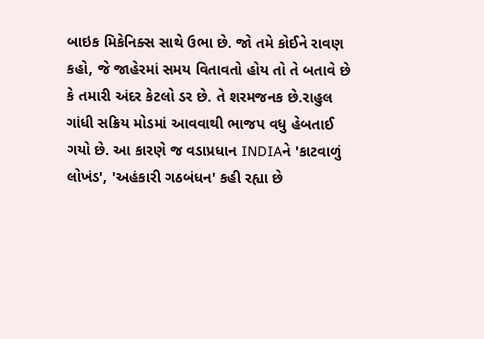બાઇક મિકેનિક્સ સાથે ઉભા છે. જો તમે કોઈને રાવણ કહો, જે જાહેરમાં સમય વિતાવતો હોય તો તે બતાવે છે કે તમારી અંદર કેટલો ડર છે. તે શરમજનક છે.રાહુલ ગાંધી સક્રિય મોડમાં આવવાથી ભાજપ વધુ હેબતાઈ ગયો છે. આ કારણે જ વડાપ્રધાન INDIAને 'કાટવાળું લોખંડ', 'અહંકારી ગઠબંધન' કહી રહ્યા છે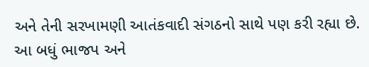અને તેની સરખામણી આતંકવાદી સંગઠનો સાથે પણ કરી રહ્યા છે. આ બધું ભાજપ અને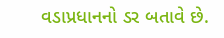વડાપ્રધાનનો ડર બતાવે છે.